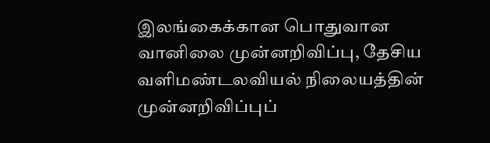இலங்கைக்கான பொதுவான வானிலை முன்னறிவிப்பு, தேசிய வளிமண்டலவியல் நிலையத்தின் முன்னறிவிப்புப்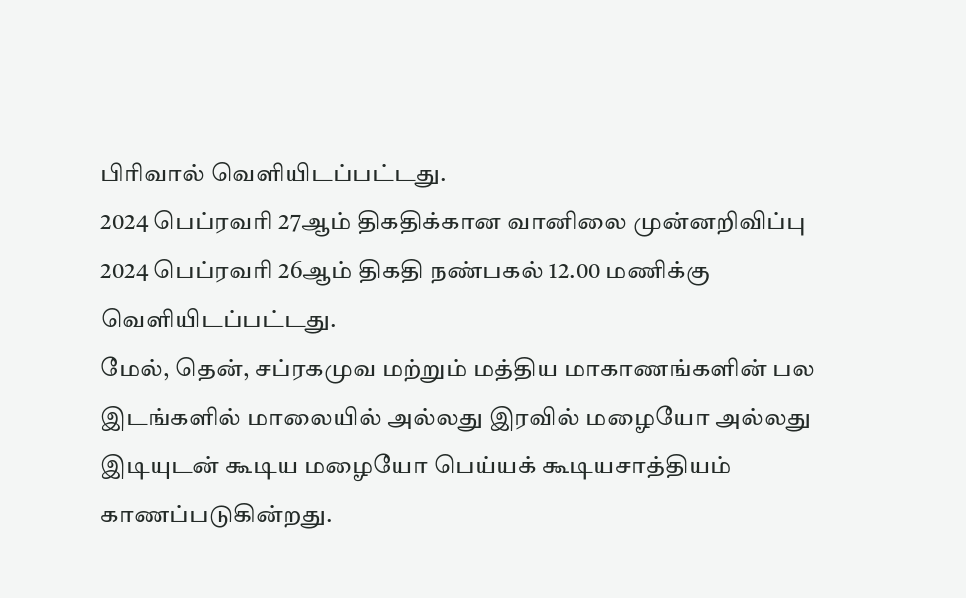பிரிவால் வெளியிடப்பட்டது.
2024 பெப்ரவரி 27ஆம் திகதிக்கான வானிலை முன்னறிவிப்பு
2024 பெப்ரவரி 26ஆம் திகதி நண்பகல் 12.00 மணிக்கு வெளியிடப்பட்டது.
மேல், தென், சப்ரகமுவ மற்றும் மத்திய மாகாணங்களின் பல இடங்களில் மாலையில் அல்லது இரவில் மழையோ அல்லது இடியுடன் கூடிய மழையோ பெய்யக் கூடியசாத்தியம் காணப்படுகின்றது.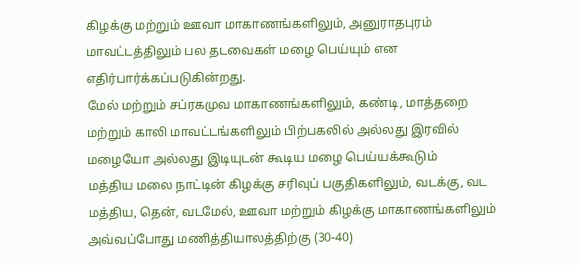கிழக்கு மற்றும் ஊவா மாகாணங்களிலும், அனுராதபுரம் மாவட்டத்திலும் பல தடவைகள் மழை பெய்யும் என எதிர்பார்க்கப்படுகின்றது.
மேல் மற்றும் சப்ரகமுவ மாகாணங்களிலும், கண்டி, மாத்தறை மற்றும் காலி மாவட்டங்களிலும் பிற்பகலில் அல்லது இரவில் மழையோ அல்லது இடியுடன் கூடிய மழை பெய்யக்கூடும்
மத்திய மலை நாட்டின் கிழக்கு சரிவுப் பகுதிகளிலும், வடக்கு, வட மத்திய, தென், வடமேல், ஊவா மற்றும் கிழக்கு மாகாணங்களிலும் அவ்வப்போது மணித்தியாலத்திற்கு (30-40)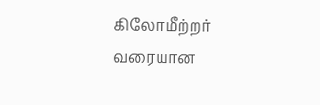கிலோமீற்றர் வரையான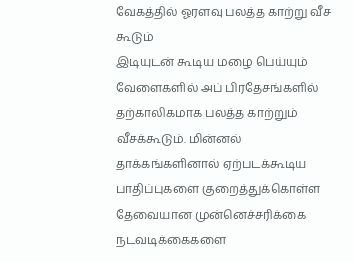வேகத்தில் ஓரளவு பலத்த காற்று வீச கூடும்
இடியுடன் கூடிய மழை பெய்யும் வேளைகளில் அப் பிரதேசங்களில் தற்காலிகமாக பலத்த காற்றும் வீசக்கூடும். மின்னல் தாக்கங்களினால் ஏற்படக்கூடிய பாதிப்புகளை குறைத்துக்கொள்ள தேவையான முன்னெச்சரிக்கை நடவடிக்கைகளை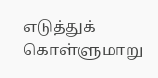எடுத்துக் கொள்ளுமாறு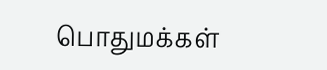பொதுமக்கள்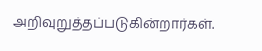அறிவுறுத்தப்படுகின்றார்கள்.